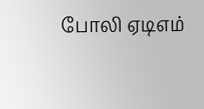போலி ஏடிஎம்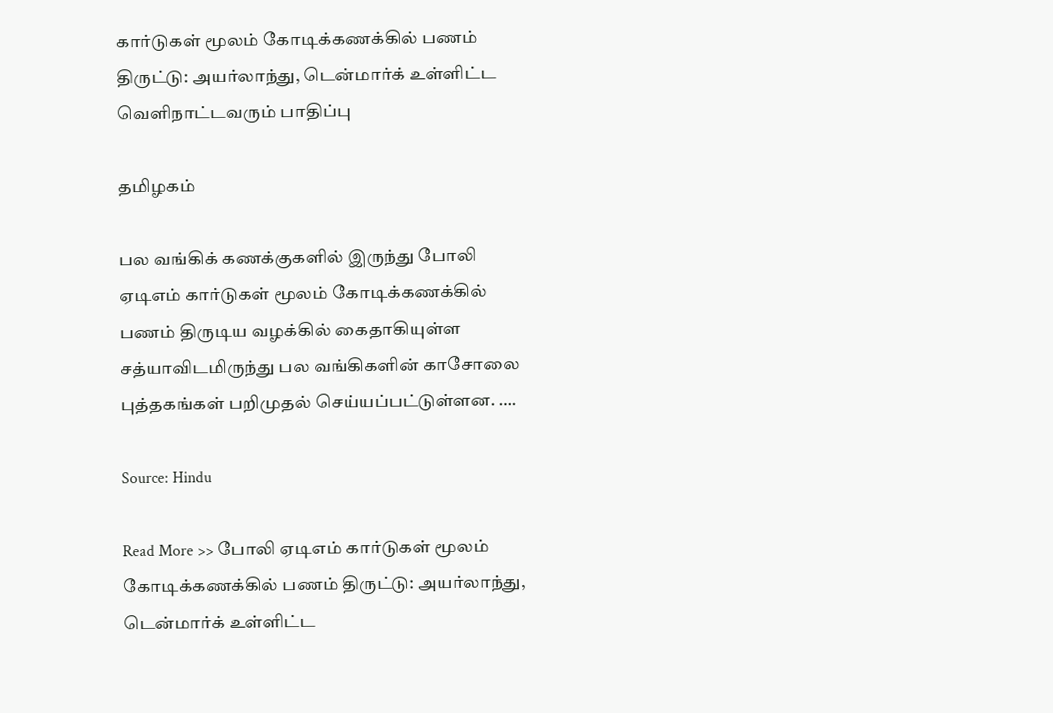கார்டுகள் மூலம் கோடிக்கணக்கில் பணம் திருட்டு: அயர்லாந்து, டென்மார்க் உள்ளிட்ட வெளிநாட்டவரும் பாதிப்பு

தமிழகம்

பல வங்கிக் கணக்குகளில் இருந்து போலி ஏடிஎம் கார்டுகள் மூலம் கோடிக்கணக்கில் பணம் திருடிய வழக்கில் கைதாகியுள்ள சத்யாவிடமிருந்து பல வங்கிகளின் காசோலை புத்தகங்கள் பறிமுதல் செய்யப்பட்டுள்ளன. ….

Source: Hindu

Read More >> போலி ஏடிஎம் கார்டுகள் மூலம் கோடிக்கணக்கில் பணம் திருட்டு: அயர்லாந்து, டென்மார்க் உள்ளிட்ட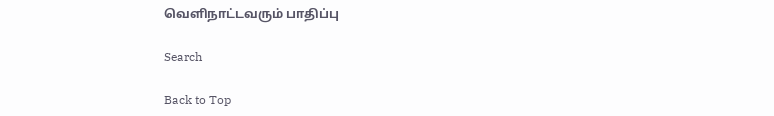வெளிநாட்டவரும் பாதிப்பு

Search

Back to Top